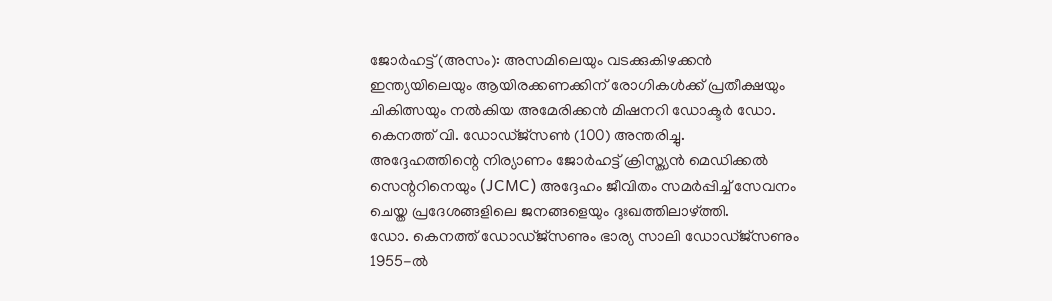ജോർഹട്ട് (അസം): അസമിലെയും വടക്കുകിഴക്കൻ ഇന്ത്യയിലെയും ആയിരക്കണക്കിന് രോഗികൾക്ക് പ്രതീക്ഷയും ചികിത്സയും നൽകിയ അമേരിക്കൻ മിഷനറി ഡോക്ടർ ഡോ. കെനത്ത് വി. ഡോഡ്ജ്സൺ (100) അന്തരിച്ചു.
അദ്ദേഹത്തിന്റെ നിര്യാണം ജോർഹട്ട് ക്രിസ്ത്യൻ മെഡിക്കൽ സെന്ററിനെയും (JCMC) അദ്ദേഹം ജീവിതം സമർപ്പിച്ച് സേവനം ചെയ്ത പ്രദേശങ്ങളിലെ ജനങ്ങളെയും ദുഃഖത്തിലാഴ്ത്തി.
ഡോ. കെനത്ത് ഡോഡ്ജ്സണും ഭാര്യ സാലി ഡോഡ്ജ്സണും 1955-ൽ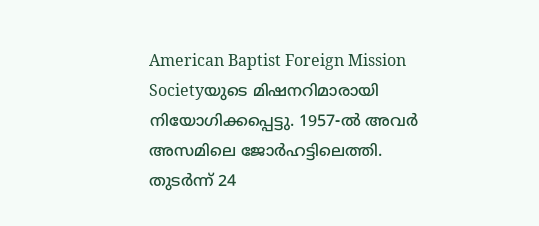American Baptist Foreign Mission Societyയുടെ മിഷനറിമാരായി നിയോഗിക്കപ്പെട്ടു. 1957-ൽ അവർ അസമിലെ ജോർഹട്ടിലെത്തി.
തുടർന്ന് 24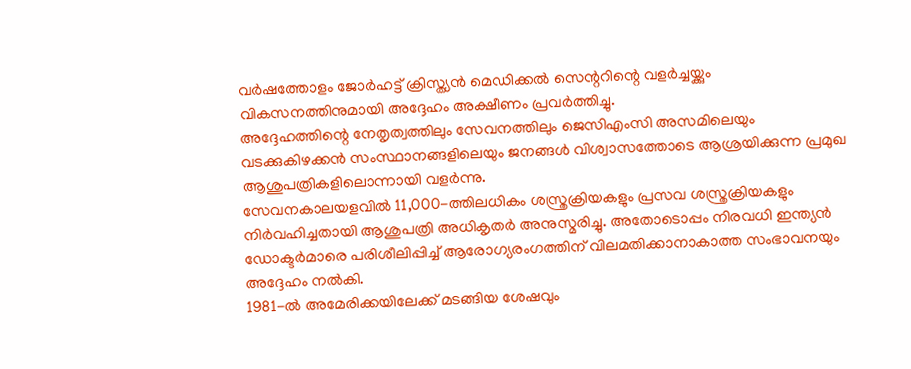വർഷത്തോളം ജോർഹട്ട് ക്രിസ്ത്യൻ മെഡിക്കൽ സെന്ററിന്റെ വളർച്ചയ്ക്കും വികസനത്തിനുമായി അദ്ദേഹം അക്ഷീണം പ്രവർത്തിച്ചു.
അദ്ദേഹത്തിന്റെ നേതൃത്വത്തിലും സേവനത്തിലും ജെസിഎംസി അസമിലെയും വടക്കുകിഴക്കൻ സംസ്ഥാനങ്ങളിലെയും ജനങ്ങൾ വിശ്വാസത്തോടെ ആശ്രയിക്കുന്ന പ്രമുഖ ആശുപത്രികളിലൊന്നായി വളർന്നു.
സേവനകാലയളവിൽ 11,000-ത്തിലധികം ശസ്ത്രക്രിയകളും പ്രസവ ശസ്ത്രക്രിയകളും നിർവഹിച്ചതായി ആശുപത്രി അധികൃതർ അനുസ്മരിച്ചു. അതോടൊപ്പം നിരവധി ഇന്ത്യൻ ഡോക്ടർമാരെ പരിശീലിപ്പിച്ച് ആരോഗ്യരംഗത്തിന് വിലമതിക്കാനാകാത്ത സംഭാവനയും അദ്ദേഹം നൽകി.
1981-ൽ അമേരിക്കയിലേക്ക് മടങ്ങിയ ശേഷവും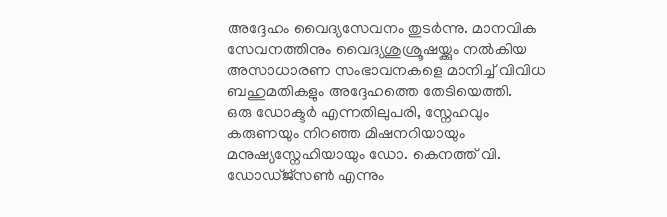അദ്ദേഹം വൈദ്യസേവനം തുടർന്നു. മാനവിക സേവനത്തിനും വൈദ്യശുശ്രൂഷയ്ക്കും നൽകിയ അസാധാരണ സംഭാവനകളെ മാനിച്ച് വിവിധ ബഹുമതികളും അദ്ദേഹത്തെ തേടിയെത്തി.
ഒരു ഡോക്ടർ എന്നതിലുപരി, സ്നേഹവും കരുണയും നിറഞ്ഞ മിഷനറിയായും മനുഷ്യസ്നേഹിയായും ഡോ. കെനത്ത് വി. ഡോഡ്ജ്സൺ എന്നും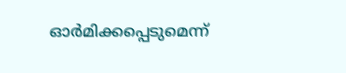ഓർമിക്കപ്പെടുമെന്ന്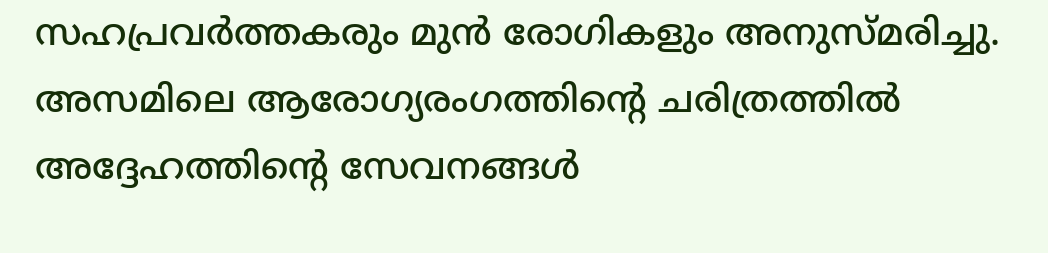സഹപ്രവർത്തകരും മുൻ രോഗികളും അനുസ്മരിച്ചു.
അസമിലെ ആരോഗ്യരംഗത്തിന്റെ ചരിത്രത്തിൽ അദ്ദേഹത്തിന്റെ സേവനങ്ങൾ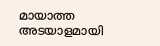മായാത്ത അടയാളമായി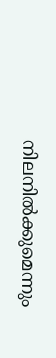നിലനിൽക്കുമെന്നും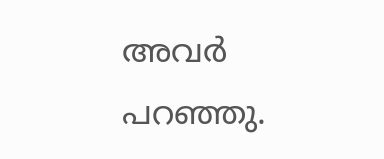അവർ പറഞ്ഞു.